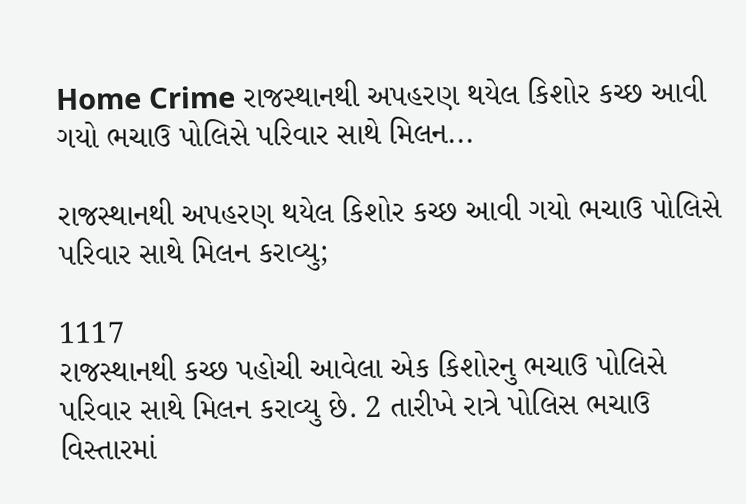Home Crime રાજસ્થાનથી અપહરણ થયેલ કિશોર કચ્છ આવી ગયો ભચાઉ પોલિસે પરિવાર સાથે મિલન...

રાજસ્થાનથી અપહરણ થયેલ કિશોર કચ્છ આવી ગયો ભચાઉ પોલિસે પરિવાર સાથે મિલન કરાવ્યુ;

1117
રાજસ્થાનથી કચ્છ પહોચી આવેલા એક કિશોરનુ ભચાઉ પોલિસે પરિવાર સાથે મિલન કરાવ્યુ છે. 2 તારીખે રાત્રે પોલિસ ભચાઉ વિસ્તારમાં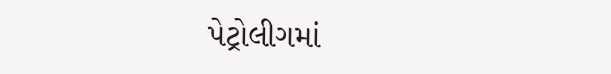પેટ્રોલીગમાં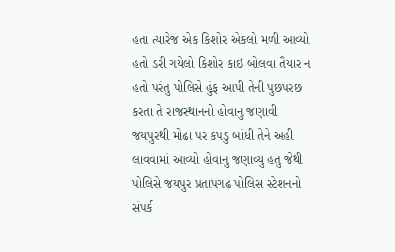હતા ત્યારેજ એક કિશોર એકલો મળી આવ્યો હતો ડરી ગયેલો કિશોર કાઇ બોલવા તૈયાર ન હતો પરંતુ પોલિસે હુંફ આપી તેની પુછપરછ કરતા તે રાજસ્થાનનો હોવાનુ જણાવી જયપુરથી મોઢા પર કપડુ બાંધી તેને અહી લાવવામાં આવ્યો હોવાનુ જણાવ્યુ હતુ જેથી પોલિસે જયપુર પ્રતાપગઢ પોલિસ સ્ટેશનનો સંપર્ક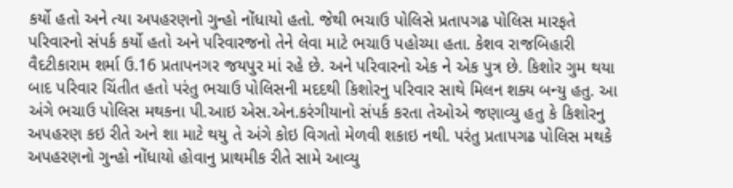કર્યો હતો અને ત્યા અપહરણનો ગુન્હો નોંધાયો હતો. જેથી ભચાઉ પોલિસે પ્રતાપગઢ પોલિસ મારફતે પરિવારનો સંપર્ક કર્યો હતો અને પરિવારજનો તેને લેવા માટે ભચાઉ પહોચ્યા હતા. કેશવ રાજબિહારી વૈદટીકારામ શર્મા ઉ.16 પ્રતાપનગર જયપુર માં રહે છે. અને પરિવારનો એક ને એક પુત્ર છે. કિશોર ગુમ થયા બાદ પરિવાર ચિંતીત હતો પરંતુ ભચાઉ પોલિસની મદદથી કિશોરનુ પરિવાર સાથે મિલન શક્ય બન્યુ હતુ. આ અંગે ભચાઉ પોલિસ મથકના પી.આઇ એસ.એન.કરંગીયાનો સંપર્ક કરતા તેઓએ જણાવ્યુ હતુ કે કિશોરનુ અપહરણ કઇ રીતે અને શા માટે થયુ તે અંગે કોઇ વિગતો મેળવી શકાઇ નથી. પરંતુ પ્રતાપગઢ પોલિસ મથકે અપહરણનો ગુન્હો નોંધાયો હોવાનુ પ્રાથમીક રીતે સામે આવ્યુ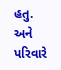હતુ. અને પરિવારે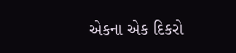એકના એક દિકરો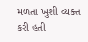મળતા ખુશી વ્યક્ત કરી હતી